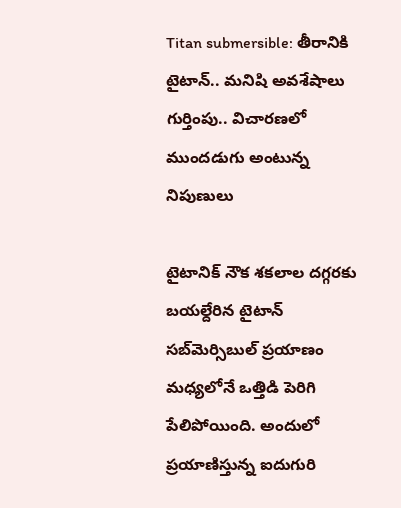Titan submersible: తీరానికి టైటాన్.. మనిషి అవశేషాలు గుర్తింపు.. విచారణలో ముందడుగు అంటున్న నిపుణులు

టైటానిక్‌ నౌక శకలాల దగ్గరకు బయల్దేరిన టైటాన్‌ సబ్‌మెర్సిబుల్‌ ప్రయాణం మధ్యలోనే ఒత్తిడి పెరిగి పేలిపోయింది. అందులో ప్రయాణిస్తున్న ఐదుగురి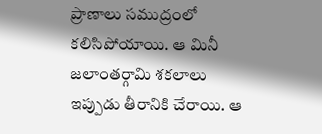ప్రాణాలు సముద్రంలో కలిసిపోయాయి. ఆ మినీ జలాంతర్గామి శకలాలు ఇప్పుడు తీరానికి చేరాయి. ఆ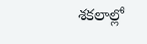శకలాల్లో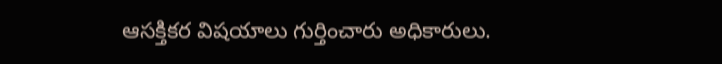ఆసక్తికర విషయాలు గుర్తించారు అధికారులు.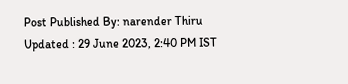Post Published By: narender Thiru
Updated : 29 June 2023, 2:40 PM IST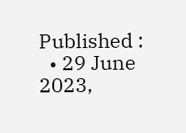Published :
  • 29 June 2023,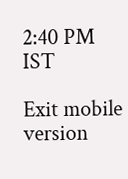2:40 PM IST

Exit mobile version